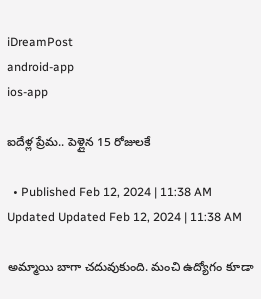iDreamPost
android-app
ios-app

ఐదేళ్ల ప్రేమ.. పెళ్లైన 15 రోజులకే

  • Published Feb 12, 2024 | 11:38 AM Updated Updated Feb 12, 2024 | 11:38 AM

అమ్మాయి బాగా చదువుకుంది. మంచి ఉద్యోగం కూడా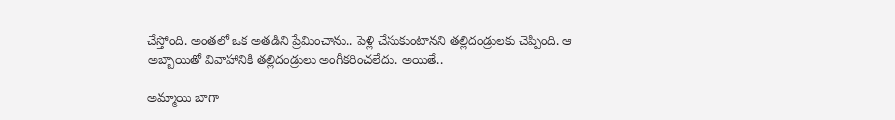చేస్తోంది. అంతలో ఒక అతడిని ప్రేమించాను.. పెళ్లి చేసుకుంటానని తల్లిదండ్రులకు చెప్పింది. ఆ అబ్బాయితో వివాహానికి తల్లిదండ్రులు అంగీకరించలేదు. అయితే..

అమ్మాయి బాగా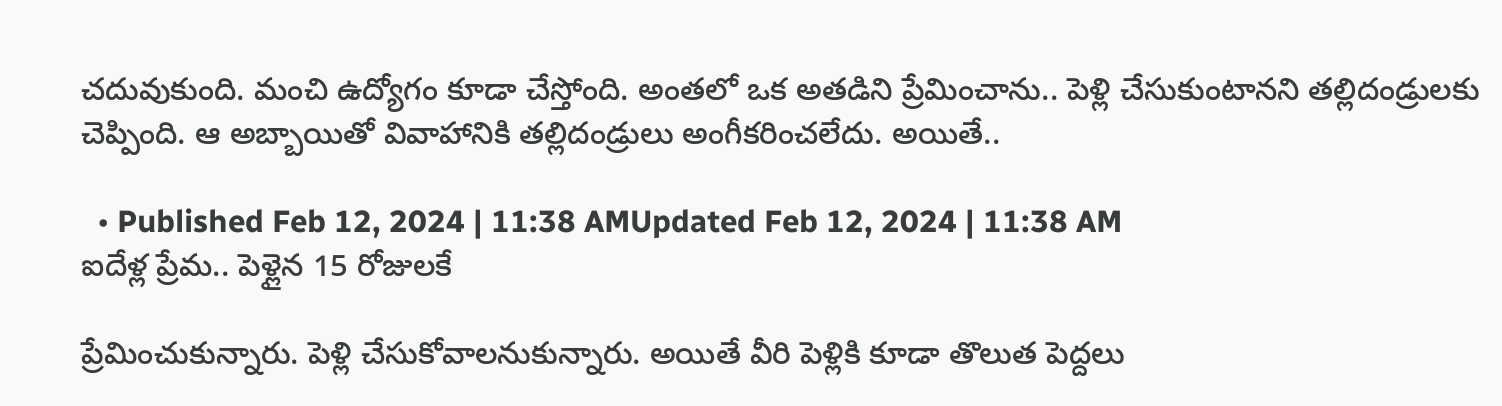చదువుకుంది. మంచి ఉద్యోగం కూడా చేస్తోంది. అంతలో ఒక అతడిని ప్రేమించాను.. పెళ్లి చేసుకుంటానని తల్లిదండ్రులకు చెప్పింది. ఆ అబ్బాయితో వివాహానికి తల్లిదండ్రులు అంగీకరించలేదు. అయితే..

  • Published Feb 12, 2024 | 11:38 AMUpdated Feb 12, 2024 | 11:38 AM
ఐదేళ్ల ప్రేమ.. పెళ్లైన 15 రోజులకే

ప్రేమించుకున్నారు. పెళ్లి చేసుకోవాలనుకున్నారు. అయితే వీరి పెళ్లికి కూడా తొలుత పెద్దలు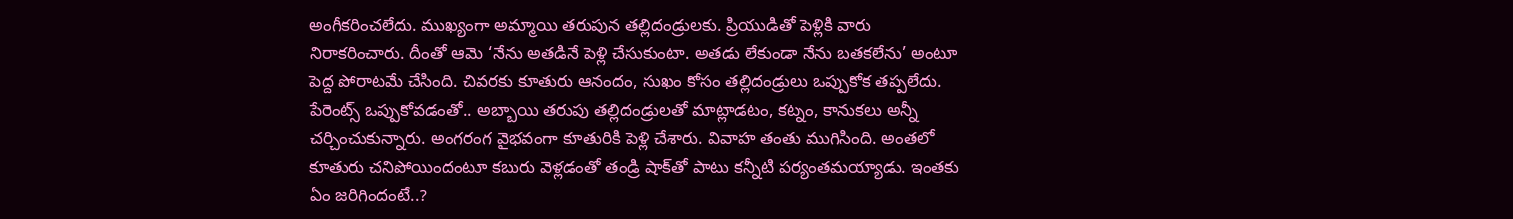అంగీకరించలేదు. ముఖ్యంగా అమ్మాయి తరుపున తల్లిదండ్రులకు. ప్రియుడితో పెళ్లికి వారు నిరాకరించారు. దీంతో ఆమె ‘నేను అతడినే పెళ్లి చేసుకుంటా. అతడు లేకుండా నేను బతకలేను’ అంటూ పెద్ద పోరాటమే చేసింది. చివరకు కూతురు ఆనందం, సుఖం కోసం తల్లిదండ్రులు ఒప్పుకోక తప్పలేదు. పేరెంట్స్ ఒప్పుకోవడంతో.. అబ్బాయి తరుపు తల్లిదండ్రులతో మాట్లాడటం, కట్నం, కానుకలు అన్నీ చర్చించుకున్నారు. అంగరంగ వైభవంగా కూతురికి పెళ్లి చేశారు. వివాహ తంతు ముగిసింది. అంతలో కూతురు చనిపోయిందంటూ కబురు వెళ్లడంతో తండ్రి షాక్‌తో పాటు కన్నీటి పర్యంతమయ్యాడు. ఇంతకు ఏం జరిగిందంటే..?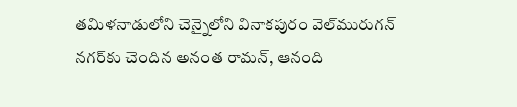తమిళనాడులోని చెన్నైలోని వినాకపురం వెల్‌మురుగన్ నగర్‌కు చెందిన అనంత రామన్, ఆనంది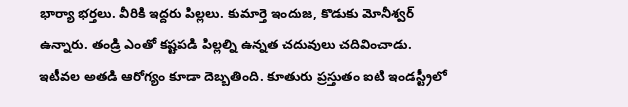భార్యా భర్తలు. వీరికి ఇద్దరు పిల్లలు. కుమార్తె ఇందుజ, కొడుకు మోనీశ్వర్ ఉన్నారు. తండ్రి ఎంతో కష్టపడి పిల్లల్ని ఉన్నత చదువులు చదివించాడు. ఇటీవల అతడి ఆరోగ్యం కూడా దెబ్బతింది. కూతురు ప్రస్తుతం ఐటి ఇండస్ట్రీలో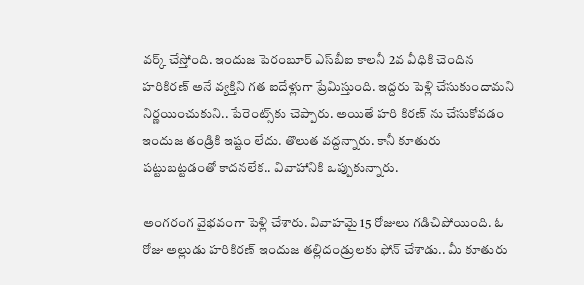వర్క్ చేస్తోంది. ఇందుజ పెరంబూర్ ఎస్‌బీఐ కాలనీ 2వ వీధికి చెందిన హరికిరణ్ అనే వ్యక్తిని గత ఐదేళ్లుగా ప్రేమిస్తుంది. ఇద్దరు పెళ్లి చేసుకుందామని నిర్ణయించుకుని.. పేరెంట్స్‌కు చెప్పారు. అయితే హరి కిరణ్ ను చేసుకోవడం ఇందుజ తండ్రికి ఇష్టం లేదు. తొలుత వద్దన్నారు. కానీ కూతురు పట్టుబట్టడంతో కాదనలేక.. వివాహానికి ఒప్పుకున్నారు.

అంగరంగ వైభవంగా పెళ్లి చేశారు. వివాహమై 15 రోజులు గడిచిపోయింది. ఓ రోజు అల్లుడు హరికిరణ్ ఇందుజ తల్లిదండ్రులకు ఫోన్ చేశాడు.. మీ కూతురు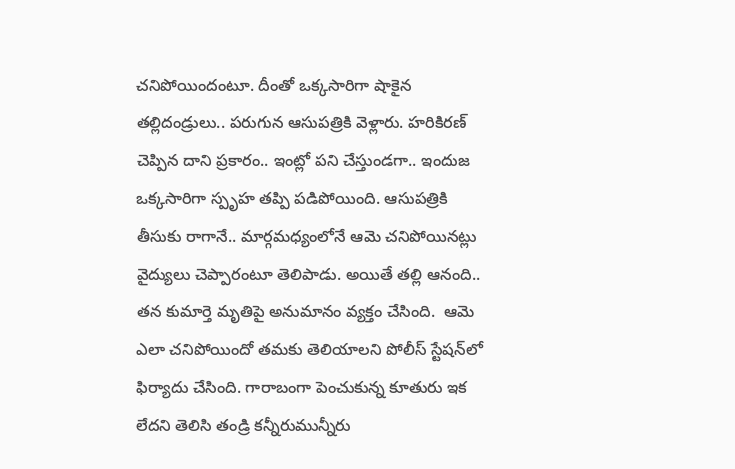చనిపోయిందంటూ. దీంతో ఒక్కసారిగా షాకైన తల్లిదండ్రులు.. పరుగున ఆసుపత్రికి వెళ్లారు. హరికిరణ్ చెప్పిన దాని ప్రకారం.. ఇంట్లో పని చేస్తుండగా.. ఇందుజ ఒక్కసారిగా స్పృహ తప్పి పడిపోయింది. ఆసుపత్రికి తీసుకు రాగానే.. మార్గమధ్యంలోనే ఆమె చనిపోయినట్లు వైద్యులు చెప్పారంటూ తెలిపాడు. అయితే తల్లి ఆనంది.. తన కుమార్తె మృతిపై అనుమానం వ్యక్తం చేసింది.  ఆమె ఎలా చనిపోయిందో తమకు తెలియాలని పోలీస్ స్టేషన్‌లో ఫిర్యాదు చేసింది. గారాబంగా పెంచుకున్న కూతురు ఇక లేదని తెలిసి తండ్రి కన్నీరుమున్నీరు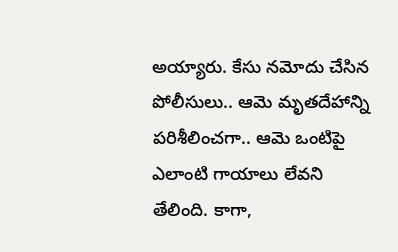అయ్యారు. కేసు నమోదు చేసిన పోలీసులు.. ఆమె మృతదేహాన్ని పరిశీలించగా.. ఆమె ఒంటిపై ఎలాంటి గాయాలు లేవని తేలింది. కాగా,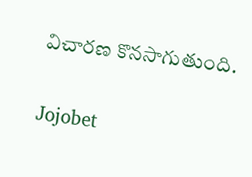విచారణ కొనసాగుతుంది.

Jojobet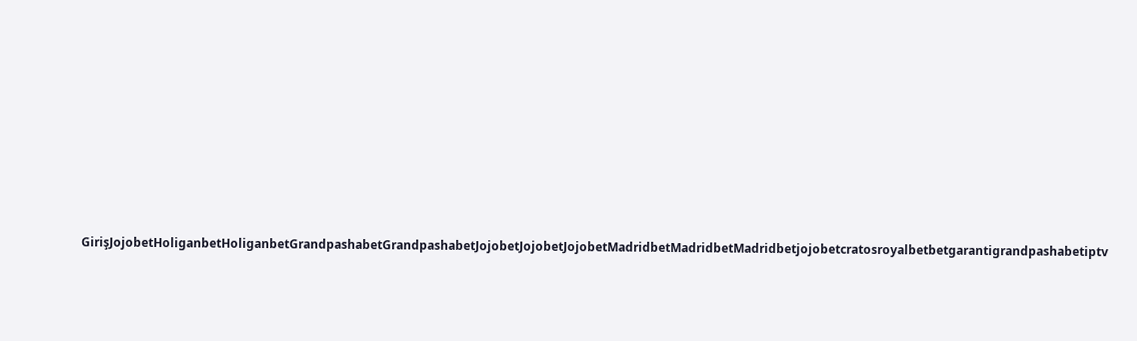GirişJojobetHoliganbetHoliganbetGrandpashabetGrandpashabetJojobetJojobetJojobetMadridbetMadridbetMadridbetjojobetcratosroyalbetbetgarantigrandpashabetiptv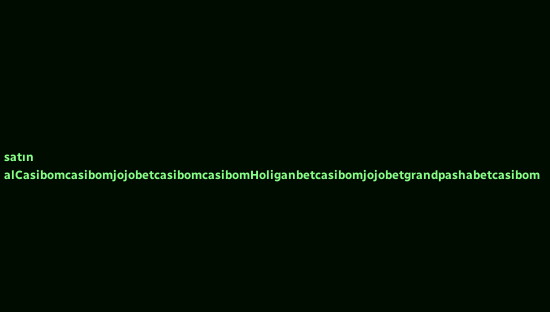satın alCasibomcasibomjojobetcasibomcasibomHoliganbetcasibomjojobetgrandpashabetcasibom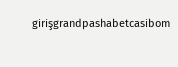girişgrandpashabetcasibom